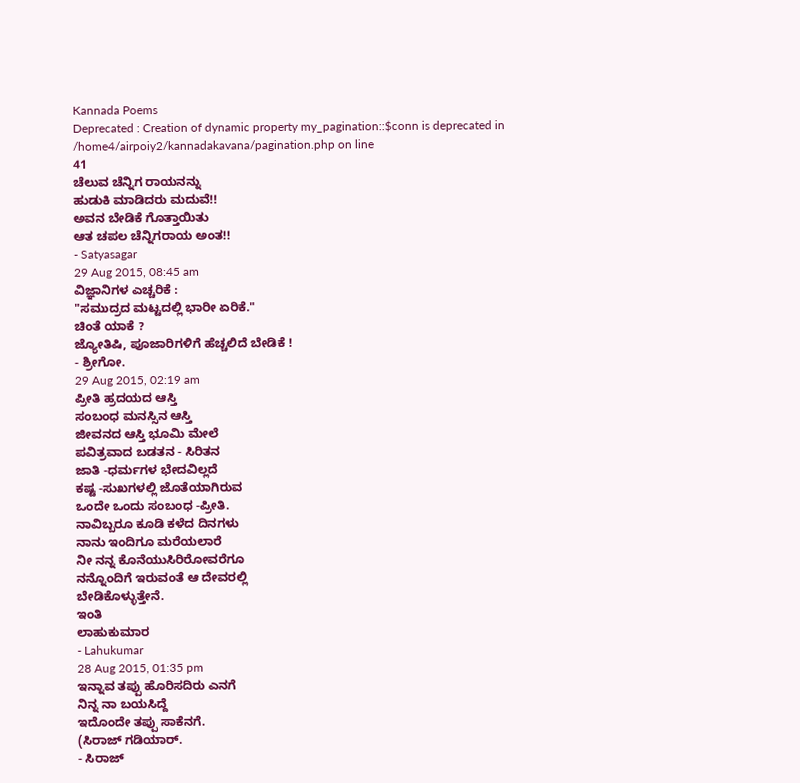Kannada Poems
Deprecated : Creation of dynamic property my_pagination::$conn is deprecated in
/home4/airpoiy2/kannadakavana/pagination.php on line
41
ಚೆಲುವ ಚೆನ್ನಿಗ ರಾಯನನ್ನು
ಹುಡುಕಿ ಮಾಡಿದರು ಮದುವೆ!!
ಅವನ ಬೇಡಿಕೆ ಗೊತ್ತಾಯಿತು
ಆತ ಚಪಲ ಚೆನ್ನಿಗರಾಯ ಅಂತ!!
- Satyasagar
29 Aug 2015, 08:45 am
ವಿಜ್ಞಾನಿಗಳ ಎಚ್ಚರಿಕೆ :
"ಸಮುದ್ರದ ಮಟ್ಟದಲ್ಲಿ ಭಾರೀ ಏರಿಕೆ."
ಚಿಂತೆ ಯಾಕೆ ?
ಜ್ಯೋತಿಷಿ, ಪೂಜಾರಿಗಳಿಗೆ ಹೆಚ್ಚಲಿದೆ ಬೇಡಿಕೆ !
- ಶ್ರೀಗೋ.
29 Aug 2015, 02:19 am
ಪ್ರೀತಿ ಹ್ರದಯದ ಆಸ್ತಿ
ಸಂಬಂಧ ಮನಸ್ಸಿನ ಆಸ್ತಿ
ಜೀವನದ ಆಸ್ತಿ ಭೂಮಿ ಮೇಲೆ
ಪವಿತ್ರವಾದ ಬಡತನ - ಸಿರಿತನ
ಜಾತಿ -ಧರ್ಮಗಳ ಭೇದವಿಲ್ಲದೆ
ಕಷ್ಟ -ಸುಖಗಳಲ್ಲಿ ಜೊತೆಯಾಗಿರುವ
ಒಂದೇ ಒಂದು ಸಂಬಂಧ -ಪ್ರೀತಿ.
ನಾವಿಬ್ಬರೂ ಕೂಡಿ ಕಳೆದ ದಿನಗಳು
ನಾನು ಇಂದಿಗೂ ಮರೆಯಲಾರೆ
ನೀ ನನ್ನ ಕೊನೆಯುಸಿರಿರೋವರೆಗೂ
ನನ್ನೊಂದಿಗೆ ಇರುವಂತೆ ಆ ದೇವರಲ್ಲಿ
ಬೇಡಿಕೊಳ್ಳುತ್ತೇನೆ.
ಇಂತಿ
ಲಾಹುಕುಮಾರ
- Lahukumar
28 Aug 2015, 01:35 pm
ಇನ್ನಾವ ತಪ್ಪು ಹೊರಿಸದಿರು ಎನಗೆ
ನಿನ್ನ ನಾ ಬಯಸಿದ್ದೆ
ಇದೊಂದೇ ತಪ್ಪು ಸಾಕೆನಗೆ.
(ಸಿರಾಜ್ ಗಡಿಯಾರ್.
- ಸಿರಾಜ್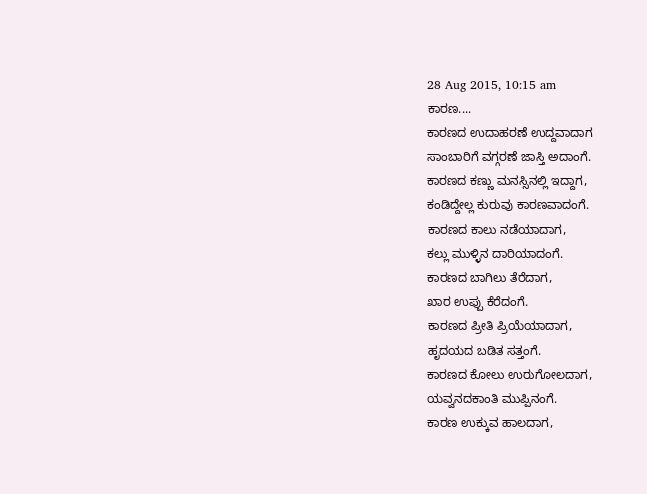28 Aug 2015, 10:15 am
ಕಾರಣ....
ಕಾರಣದ ಉದಾಹರಣೆ ಉದ್ದವಾದಾಗ
ಸಾಂಬಾರಿಗೆ ವಗ್ಗರಣೆ ಜಾಸ್ತಿ ಅದಾಂಗೆ.
ಕಾರಣದ ಕಣ್ಣು ಮನಸ್ಸಿನಲ್ಲಿ ಇದ್ದಾಗ,
ಕಂಡಿದ್ದೇಲ್ಲ ಕುರುವು ಕಾರಣವಾದಂಗೆ.
ಕಾರಣದ ಕಾಲು ನಡೆಯಾದಾಗ,
ಕಲ್ಲು ಮುಳ್ಳಿನ ದಾರಿಯಾದಂಗೆ.
ಕಾರಣದ ಬಾಗಿಲು ತೆರೆದಾಗ,
ಖಾರ ಉಪ್ಪು ಕೆರೆದಂಗೆ.
ಕಾರಣದ ಪ್ರೀತಿ ಪ್ರಿಯೆಯಾದಾಗ,
ಹೃದಯದ ಬಡಿತ ಸತ್ತಂಗೆ.
ಕಾರಣದ ಕೋಲು ಉರುಗೋಲದಾಗ,
ಯವ್ವನದಕಾಂತಿ ಮುಪ್ಪಿನಂಗೆ.
ಕಾರಣ ಉಕ್ಕುವ ಹಾಲದಾಗ,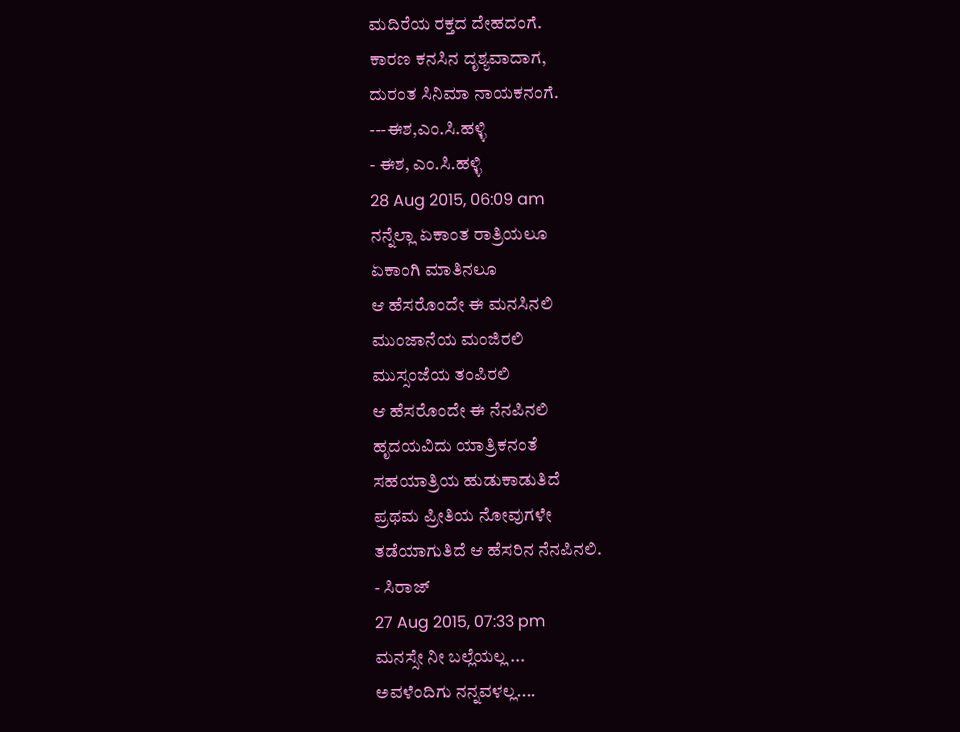ಮದಿರೆಯ ರಕ್ತದ ದೇಹದಂಗೆ.
ಕಾರಣ ಕನಸಿನ ದೃಶ್ಯವಾದಾಗ,
ದುರಂತ ಸಿನಿಮಾ ನಾಯಕನಂಗೆ.
---ಈಶ,ಎಂ.ಸಿ.ಹಳ್ಳಿ
- ಈಶ, ಎಂ.ಸಿ.ಹಳ್ಳಿ
28 Aug 2015, 06:09 am
ನನ್ನೆಲ್ಲಾ ಏಕಾಂತ ರಾತ್ರಿಯಲೂ
ಏಕಾಂಗಿ ಮಾತಿನಲೂ
ಆ ಹೆಸರೊಂದೇ ಈ ಮನಸಿನಲಿ
ಮುಂಜಾನೆಯ ಮಂಜಿರಲಿ
ಮುಸ್ಸಂಜೆಯ ತಂಪಿರಲಿ
ಆ ಹೆಸರೊಂದೇ ಈ ನೆನಪಿನಲಿ
ಹೃದಯವಿದು ಯಾತ್ರಿಕನಂತೆ
ಸಹಯಾತ್ರಿಯ ಹುಡುಕಾಡುತಿದೆ
ಪ್ರಥಮ ಪ್ರೀತಿಯ ನೋವುಗಳೇ
ತಡೆಯಾಗುತಿದೆ ಆ ಹೆಸರಿನ ನೆನಪಿನಲಿ.
- ಸಿರಾಜ್
27 Aug 2015, 07:33 pm
ಮನಸ್ಸೇ ನೀ ಬಲ್ಲೆಯಲ್ಲ ...
ಅವಳೆಂದಿಗು ನನ್ನವಳಲ್ಲ....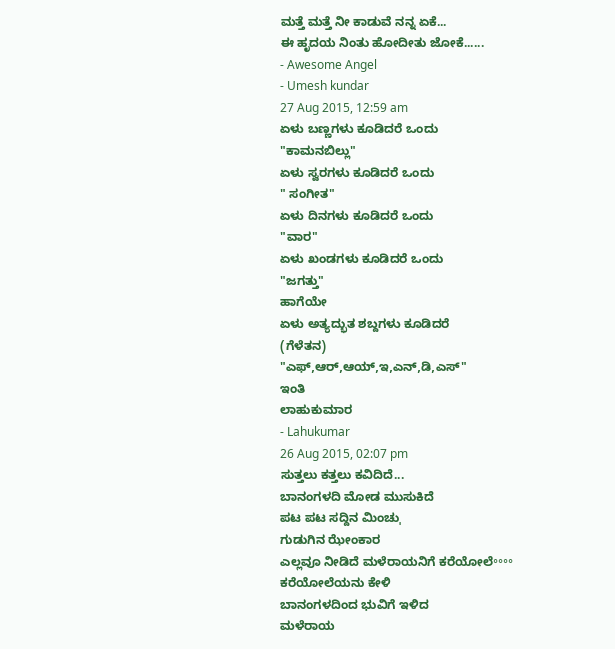ಮತ್ತೆ ಮತ್ತೆ ನೀ ಕಾಡುವೆ ನನ್ನ ಏಕೆ...
ಈ ಹೃದಯ ನಿಂತು ಹೋದೀತು ಜೋಕೆ......
- Awesome Angel
- Umesh kundar
27 Aug 2015, 12:59 am
ಏಳು ಬಣ್ಣಗಳು ಕೂಡಿದರೆ ಒಂದು
"ಕಾಮನಬಿಲ್ಲು"
ಏಳು ಸ್ವರಗಳು ಕೂಡಿದರೆ ಒಂದು
" ಸಂಗೀತ"
ಏಳು ದಿನಗಳು ಕೂಡಿದರೆ ಒಂದು
"ವಾರ"
ಏಳು ಖಂಡಗಳು ಕೂಡಿದರೆ ಒಂದು
"ಜಗತ್ತು"
ಹಾಗೆಯೇ
ಏಳು ಅತ್ಯದ್ಭುತ ಶಬ್ದಗಳು ಕೂಡಿದರೆ
(ಗೆಳೆತನ)
"ಎಫ್,ಆರ್,ಆಯ್,ಇ,ಎನ್,ಡಿ,ಎಸ್"
ಇಂತಿ
ಲಾಹುಕುಮಾರ
- Lahukumar
26 Aug 2015, 02:07 pm
ಸುತ್ತಲು ಕತ್ತಲು ಕವಿದಿದೆ...
ಬಾನಂಗಳದಿ ಮೋಡ ಮುಸುಕಿದೆ
ಪಟ ಪಟ ಸದ್ದಿನ ಮಿಂಚುˌ
ಗುಡುಗಿನ ಝೇಂಕಾರ
ಎಲ್ಲವೂ ನೀಡಿದೆ ಮಳೆರಾಯನಿಗೆ ಕರೆಯೋಲೆ॰॰॰॰
ಕರೆಯೋಲೆಯನು ಕೇಳಿ
ಬಾನಂಗಳದಿಂದ ಭುವಿಗೆ ಇಳಿದ
ಮಳೆರಾಯ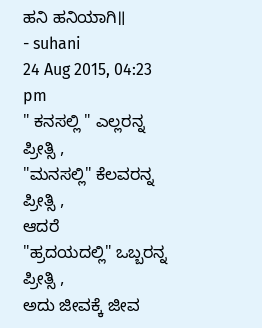ಹನಿ ಹನಿಯಾಗಿ॥
- suhani
24 Aug 2015, 04:23 pm
" ಕನಸಲ್ಲಿ " ಎಲ್ಲರನ್ನ ಪ್ರೀತ್ಸಿ ,
"ಮನಸಲ್ಲಿ" ಕೆಲವರನ್ನ ಪ್ರೀತ್ಸಿ ,
ಆದರೆ
"ಹ್ರದಯದಲ್ಲಿ" ಒಬ್ಬರನ್ನ ಪ್ರೀತ್ಸಿ ,
ಅದು ಜೀವಕ್ಕೆ ಜೀವ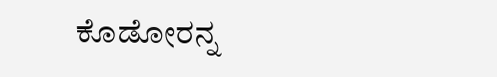ಕೊಡೋರನ್ನ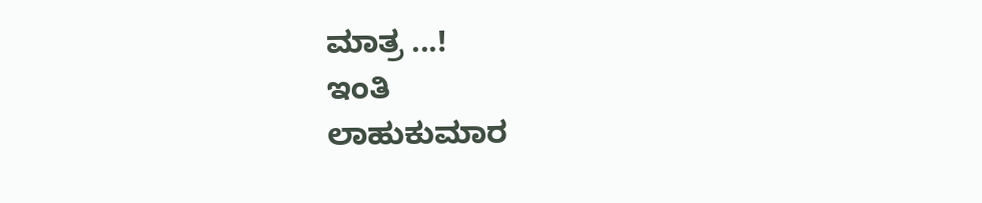ಮಾತ್ರ ...!
ಇಂತಿ
ಲಾಹುಕುಮಾರ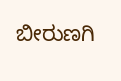ಬೀರುಣಗಿ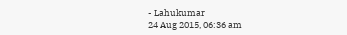- Lahukumar
24 Aug 2015, 06:36 am